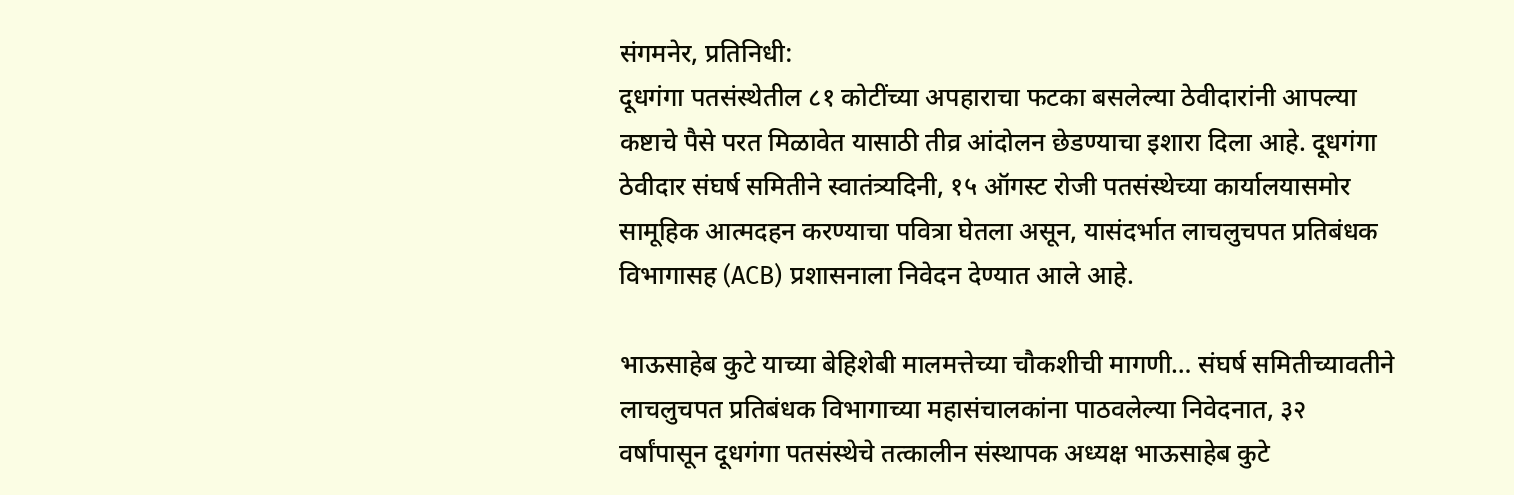संगमनेर, प्रतिनिधी:
दूधगंगा पतसंस्थेतील ८१ कोटींच्या अपहाराचा फटका बसलेल्या ठेवीदारांनी आपल्या कष्टाचे पैसे परत मिळावेत यासाठी तीव्र आंदोलन छेडण्याचा इशारा दिला आहे. दूधगंगा ठेवीदार संघर्ष समितीने स्वातंत्र्यदिनी, १५ ऑगस्ट रोजी पतसंस्थेच्या कार्यालयासमोर सामूहिक आत्मदहन करण्याचा पवित्रा घेतला असून, यासंदर्भात लाचलुचपत प्रतिबंधक विभागासह (ACB) प्रशासनाला निवेदन देण्यात आले आहे.

भाऊसाहेब कुटे याच्या बेहिशेबी मालमत्तेच्या चौकशीची मागणी… संघर्ष समितीच्यावतीने लाचलुचपत प्रतिबंधक विभागाच्या महासंचालकांना पाठवलेल्या निवेदनात, ३२ वर्षांपासून दूधगंगा पतसंस्थेचे तत्कालीन संस्थापक अध्यक्ष भाऊसाहेब कुटे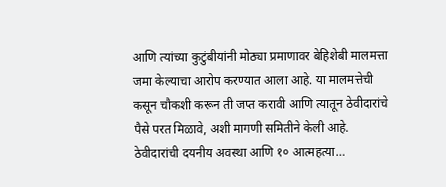आणि त्यांच्या कुटुंबीयांनी मोठ्या प्रमाणावर बेहिशेबी मालमत्ता जमा केल्याचा आरोप करण्यात आला आहे. या मालमत्तेची कसून चौकशी करून ती जप्त करावी आणि त्यातून ठेवीदारांचे पैसे परत मिळावे, अशी मागणी समितीने केली आहे.
ठेवीदारांची दयनीय अवस्था आणि १० आत्महत्या…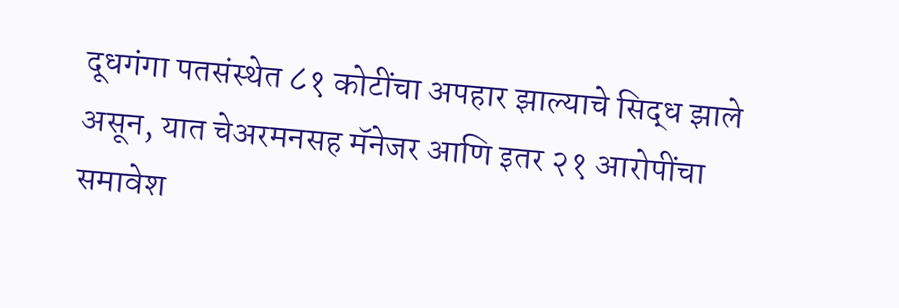दूधगंगा पतसंस्थेत ८१ कोटींचा अपहार झाल्याचे सिद्ध झाले असून, यात चेअरमनसह मॅनेजर आणि इतर २१ आरोपींचा समावेश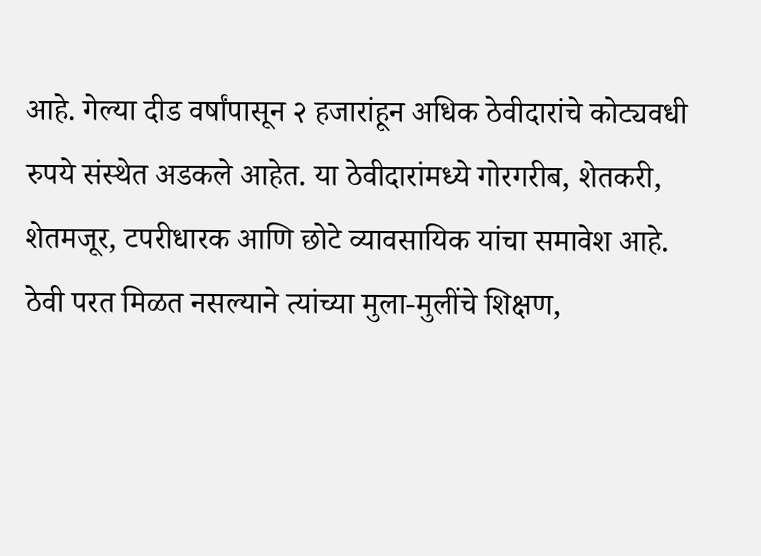आहे. गेल्या दीड वर्षांपासून २ हजारांहून अधिक ठेवीदारांचे कोट्यवधी रुपये संस्थेत अडकले आहेत. या ठेवीदारांमध्ये गोरगरीब, शेतकरी, शेतमजूर, टपरीधारक आणि छोटे व्यावसायिक यांचा समावेश आहे. ठेवी परत मिळत नसल्याने त्यांच्या मुला-मुलींचे शिक्षण,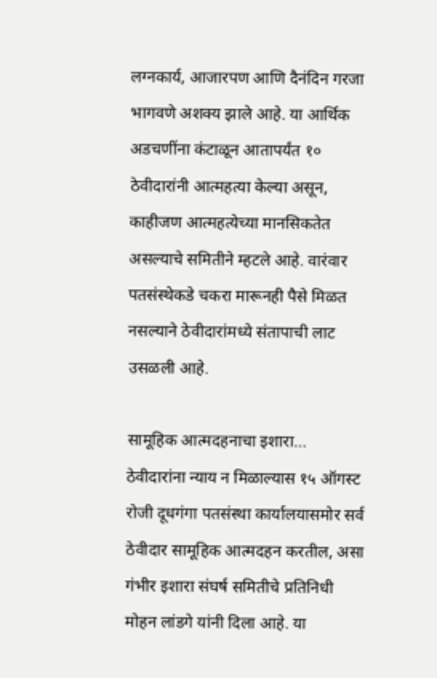लग्नकार्य, आजारपण आणि दैनंदिन गरजा भागवणे अशक्य झाले आहे. या आर्थिक अडचणींना कंटाळून आतापर्यंत १० ठेवीदारांनी आत्महत्या केल्या असून, काहीजण आत्महत्येच्या मानसिकतेत असल्याचे समितीने म्हटले आहे. वारंवार पतसंस्थेकडे चकरा मारूनही पैसे मिळत नसल्याने ठेवीदारांमध्ये संतापाची लाट उसळली आहे.

सामूहिक आत्मदहनाचा इशारा… ठेवीदारांना न्याय न मिळाल्यास १५ ऑगस्ट रोजी दूधगंगा पतसंस्था कार्यालयासमोर सर्व ठेवीदार सामूहिक आत्मदहन करतील, असा गंभीर इशारा संघर्ष समितीचे प्रतिनिधी मोहन लांडगे यांनी दिला आहे. या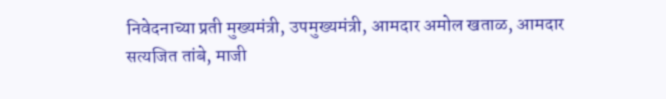निवेदनाच्या प्रती मुख्यमंत्री, उपमुख्यमंत्री, आमदार अमोल खताळ, आमदार सत्यजित तांबे, माजी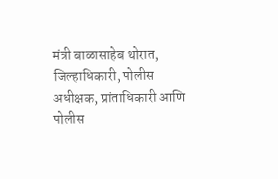मंत्री बाळासाहेब थोरात, जिल्हाधिकारी, पोलीस अधीक्षक, प्रांताधिकारी आणि पोलीस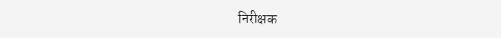निरीक्षक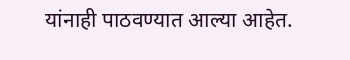यांनाही पाठवण्यात आल्या आहेत.